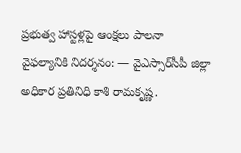ప్రభుత్వ హాస్టళ్లపై ఆంక్షలు పాలనా వైఫల్యానికి నిదర్శనం: — వైఎస్సార్‌సీపీ జిల్లా అధికార ప్రతినిధి కాశి రామకృష్ణ.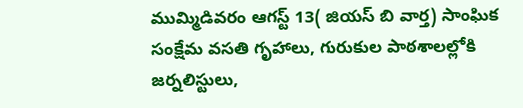ముమ్మిడివరం ఆగస్ట్ 13( జియస్ బి వార్త) సాంఘిక సంక్షేమ వసతి గృహాలు, గురుకుల పాఠశాలల్లోకి జర్నలిస్టులు,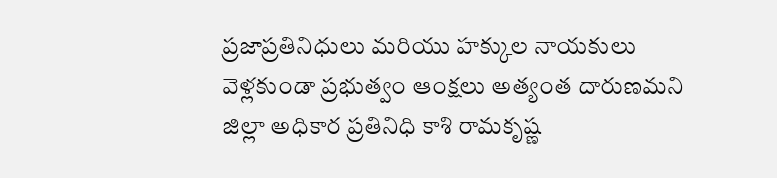ప్రజాప్రతినిధులు మరియు హక్కుల నాయకులు వెళ్లకుండా ప్రభుత్వం ఆంక్షలు అత్యంత దారుణమని జిల్లా అధికార ప్రతినిధి కాశి రామకృష్ణ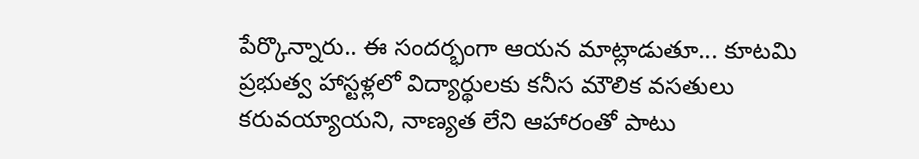పేర్కొన్నారు.. ఈ సందర్భంగా ఆయన మాట్లాడుతూ... కూటమి ప్రభుత్వ హాస్టళ్లలో విద్యార్థులకు కనీస మౌలిక వసతులు కరువయ్యాయని, నాణ్యత లేని ఆహారంతో పాటు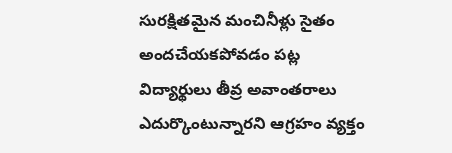సురక్షితమైన మంచినీళ్లు సైతం అందచేయకపోవడం పట్ల విద్యార్థులు తీవ్ర అవాంతరాలు ఎదుర్కొంటున్నారని ఆగ్రహం వ్యక్తం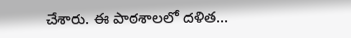చేశారు. ఈ పాఠశాలలో దళిత...